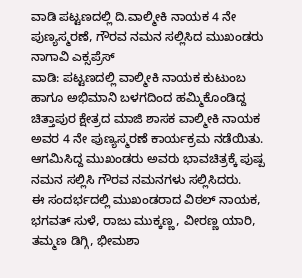ವಾಡಿ ಪಟ್ಟಣದಲ್ಲಿ ದಿ.ವಾಲ್ಮೀಕಿ ನಾಯಕ 4 ನೇ ಪುಣ್ಯಸ್ಮರಣೆ, ಗೌರವ ನಮನ ಸಲ್ಲಿಸಿದ ಮುಖಂಡರು
ನಾಗಾವಿ ಎಕ್ಸಪ್ರೆಸ್
ವಾಡಿ: ಪಟ್ಟಣದಲ್ಲಿ ವಾಲ್ಮೀಕಿ ನಾಯಕ ಕುಟುಂಬ ಹಾಗೂ ಅಭಿಮಾನಿ ಬಳಗದಿಂದ ಹಮ್ಮಿಕೊಂಡಿದ್ದ ಚಿತ್ತಾಪುರ ಕ್ಷೇತ್ರದ ಮಾಜಿ ಶಾಸಕ ವಾಲ್ಮೀಕಿ ನಾಯಕ ಅವರ 4 ನೇ ಪುಣ್ಯಸ್ಮರಣೆ ಕಾರ್ಯಕ್ರಮ ನಡೆಯಿತು. ಆಗಮಿಸಿದ್ದ ಮುಖಂಡರು ಅವರು ಭಾವಚಿತ್ರಕ್ಕೆ ಪುಷ್ಪ ನಮನ ಸಲ್ಲಿಸಿ ಗೌರವ ನಮನಗಳು ಸಲ್ಲಿಸಿದರು.
ಈ ಸಂದರ್ಭದಲ್ಲಿ ಮುಖಂಡರಾದ ವಿಠಲ್ ನಾಯಕ, ಭಗವತ್ ಸುಳೆ, ರಾಜು ಮುಕ್ಕಣ್ಣ, ವೀರಣ್ಣ ಯಾರಿ, ತಮ್ಮಣ ಡಿಗ್ಗಿ, ಭೀಮಶಾ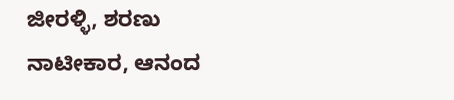ಜೀರಳ್ಳಿ, ಶರಣು ನಾಟೀಕಾರ, ಆನಂದ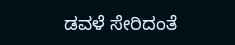ಡವಳೆ ಸೇರಿದಂತೆ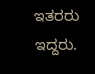ಇತರರು ಇದ್ದರು.